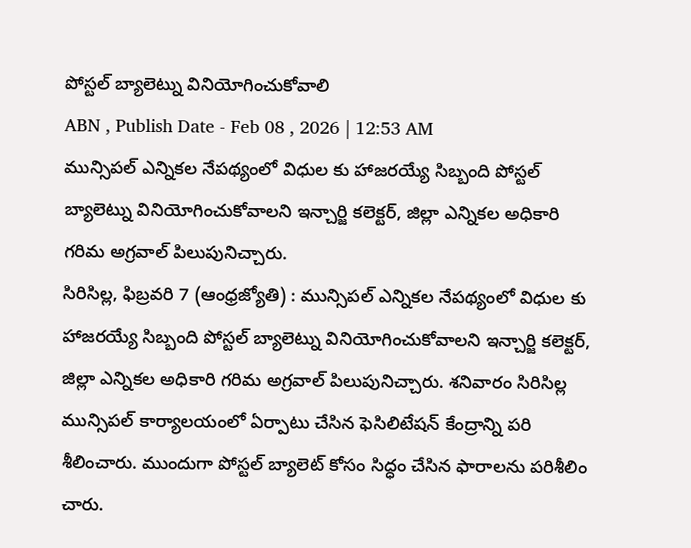పోస్టల్ బ్యాలెట్ను వినియోగించుకోవాలి
ABN , Publish Date - Feb 08 , 2026 | 12:53 AM
మున్సిపల్ ఎన్నికల నేపథ్యంలో విధుల కు హాజరయ్యే సిబ్బంది పోస్టల్ బ్యాలెట్ను వినియోగించుకోవాలని ఇన్చార్జి కలెక్టర్, జిల్లా ఎన్నికల అధికారి గరిమ అగ్రవాల్ పిలుపునిచ్చారు.
సిరిసిల్ల, ఫిబ్రవరి 7 (ఆంధ్రజ్యోతి) : మున్సిపల్ ఎన్నికల నేపథ్యంలో విధుల కు హాజరయ్యే సిబ్బంది పోస్టల్ బ్యాలెట్ను వినియోగించుకోవాలని ఇన్చార్జి కలెక్టర్, జిల్లా ఎన్నికల అధికారి గరిమ అగ్రవాల్ పిలుపునిచ్చారు. శనివారం సిరిసిల్ల మున్సిపల్ కార్యాలయంలో ఏర్పాటు చేసిన ఫెసిలిటేషన్ కేంద్రాన్ని పరి శీలించారు. ముందుగా పోస్టల్ బ్యాలెట్ కోసం సిద్ధం చేసిన ఫారాలను పరిశీలిం చారు.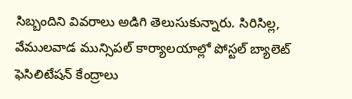సిబ్బందిని వివరాలు అడిగి తెలుసుకున్నారు. సిరిసిల్ల, వేములవాడ మున్సిపల్ కార్యాలయాల్లో పోస్టల్ బ్యాలెట్ ఫెసిలిటేషన్ కేంద్రాలు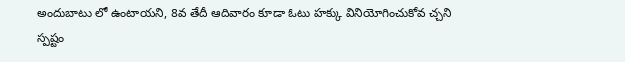అందుబాటు లో ఉంటాయని, 8వ తేదీ ఆదివారం కూడా ఓటు హక్కు వినియోగించుకోవ చ్చని స్పష్టం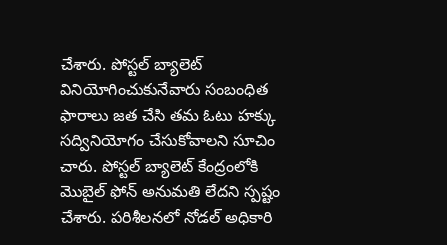చేశారు. పోస్టల్ బ్యాలెట్ వినియోగించుకునేవారు సంబంధిత ఫారాలు జత చేసి తమ ఓటు హక్కు సద్వినియోగం చేసుకోవాలని సూచిం చారు. పోస్టల్ బ్యాలెట్ కేంద్రంలోకి మొబైల్ ఫోన్ అనుమతి లేదని స్పష్టం చేశారు. పరిశీలనలో నోడల్ అధికారి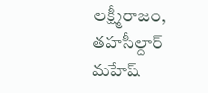లక్ష్మీరాజం, తహసీల్దార్ మహేష్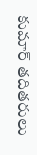కుమార్ తదితరులు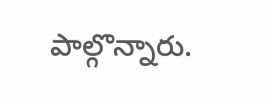పాల్గొన్నారు.